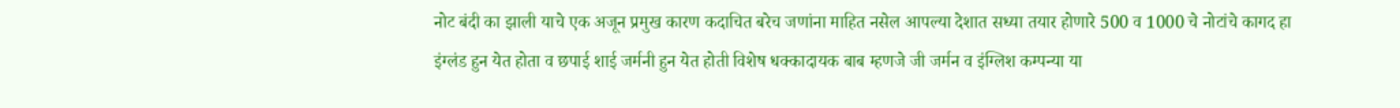नोट बंदी का झाली याचे एक अजून प्रमुख कारण कदाचित बरेच जणांना माहित नसेल आपल्या देशात सध्या तयार होणारे 500 व 1000 चे नोटांचे कागद हा इंग्लंड हुन येत होता व छपाई शाई जर्मनी हुन येत होती विशेष धक्कादायक बाब म्हणजे जी जर्मन व इंग्लिश कम्पन्या या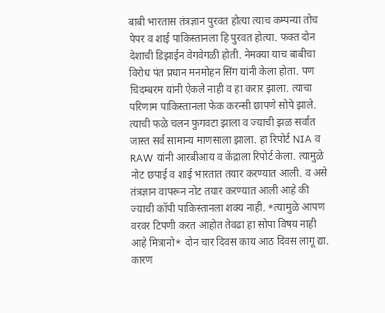बाबी भारतास तंत्रज्ञान पुरवत होत्या त्याच कम्पन्या तोच पेपर व शाई पाकिस्तानला हि पुरवत होत्या. फक्त दोन देशाची डिझाईन वेगवेगळी होती. नेमक्या याच बाबीचा विरोध पंत प्रधान मनमोहन सिंग यांनी केला होता. पण चिदम्बरम यांनी ऐकले नाही व हा करार झाला. त्याचा परिणाम पाकिस्तानला फेक करन्सी छापणे सोपे झाले. त्याची फळे चलन फुगवटा झाला व ज्याची झळ सर्वात जास्त सर्व सामान्य माणसाला झाला. हा रिपोर्ट NIA व RAW यांनी आरबीआय व केंद्राला रिपोर्ट केला. त्यामुळे नोट छपाई व शाई भारतात तयार करण्यात आली. व असे तंत्रज्ञान वापरून नोट तयार करण्यात आली आहे की ज्याची कॉपी पाकिस्तानला शक्य नाही. *त्यामुळे आपण वरवर टिपणी करत आहोत तेवढा हा सोपा विषय नाही आहे मित्रानो* दोन चार दिवस काय आठ दिवस लागू द्या. कारण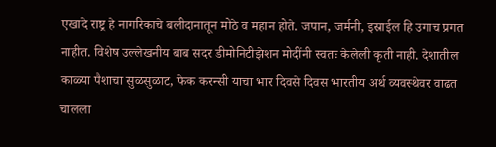एखादे राष्ट्र हे नागरिकाचे बलीदानातून मोठे व महान होते. जपान, जर्मनी, इस्राईल हि उगाच प्रगत नाहीत. विशेष उल्लेखनीय बाब सदर डीमोनिटीझेशन मोदींनी स्वतः केलेली कृती नाही. देशातील काळ्या पैशाचा सुळसुळाट, फेक करन्सी याचा भार दिवसे दिवस भारतीय अर्थ व्यवस्थेवर वाढत चालला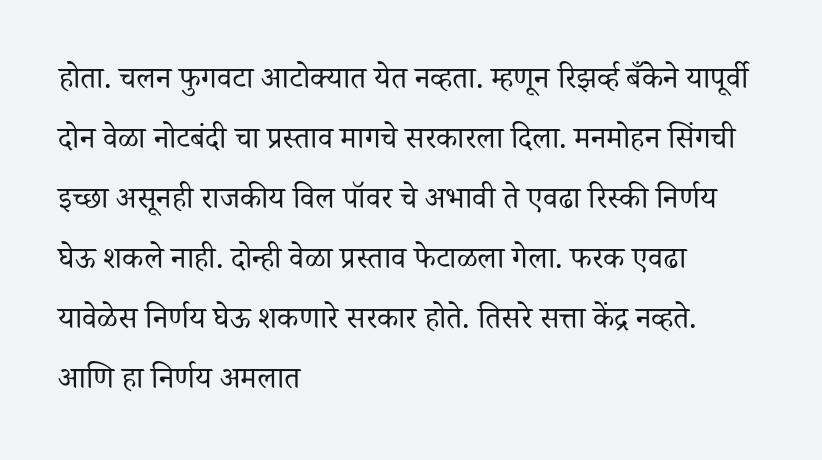होता. चलन फुगवटा आटोक्यात येत नव्हता. म्हणून रिझर्व्ह बँकेने यापूर्वी दोन वेळा नोटबंदी चा प्रस्ताव मागचे सरकारला दिला. मनमोहन सिंगची इच्छा असूनही राजकीय विल पॉवर चे अभावी ते एवढा रिस्की निर्णय घेऊ शकले नाही. दोन्ही वेळा प्रस्ताव फेटाळला गेला. फरक एवढा यावेळेस निर्णय घेऊ शकणारे सरकार होते. तिसरे सत्ता केंद्र नव्हते. आणि हा निर्णय अमलात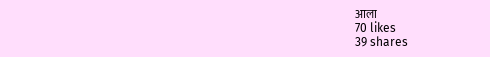आला
70 likes
39 shares